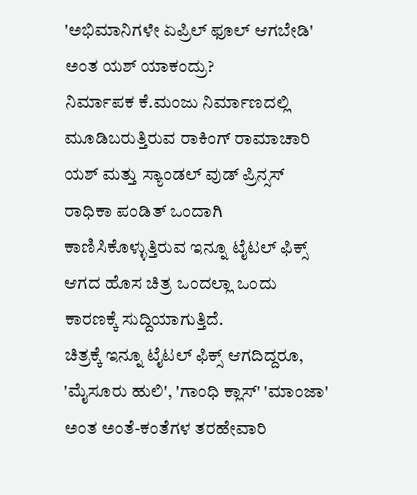'ಅಭಿಮಾನಿಗಳೇ ಏಪ್ರಿಲ್ ಫೂಲ್ ಆಗಬೇಡಿ' ಅಂತ ಯಶ್ ಯಾಕಂದ್ರು?
ನಿರ್ಮಾಪಕ ಕೆ.ಮಂಜು ನಿರ್ಮಾಣದಲ್ಲಿ ಮೂಡಿಬರುತ್ತಿರುವ ರಾಕಿಂಗ್ ರಾಮಾಚಾರಿ ಯಶ್ ಮತ್ತು ಸ್ಯಾಂಡಲ್ ವುಡ್ ಪ್ರಿನ್ಸಸ್ ರಾಧಿಕಾ ಪಂಡಿತ್ ಒಂದಾಗಿ ಕಾಣಿಸಿಕೊಳ್ಳುತ್ತಿರುವ ಇನ್ನೂ ಟೈಟಲ್ ಫಿಕ್ಸ್ ಆಗದ ಹೊಸ ಚಿತ್ರ ಒಂದಲ್ಲಾ ಒಂದು ಕಾರಣಕ್ಕೆ ಸುದ್ದಿಯಾಗುತ್ತಿದೆ.
ಚಿತ್ರಕ್ಕೆ ಇನ್ನೂ ಟೈಟಲ್ ಫಿಕ್ಸ್ ಆಗದಿದ್ದರೂ, 'ಮೈಸೂರು ಹುಲಿ', 'ಗಾಂಧಿ ಕ್ಲಾಸ್' 'ಮಾಂಜಾ' ಅಂತ ಅಂತೆ-ಕಂತೆಗಳ ತರಹೇವಾರಿ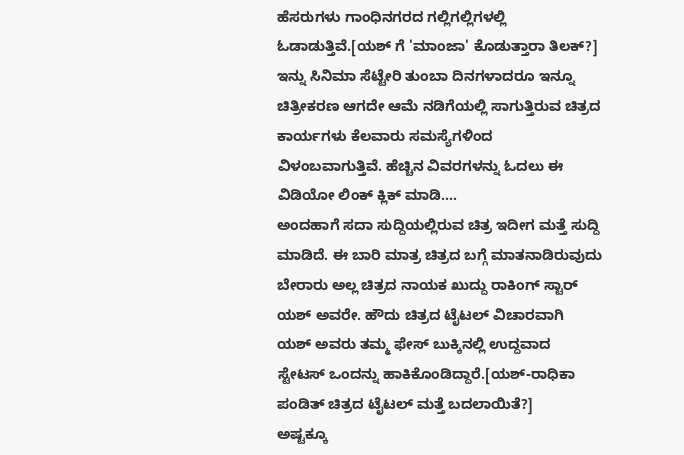ಹೆಸರುಗಳು ಗಾಂಧಿನಗರದ ಗಲ್ಲಿಗಲ್ಲಿಗಳಲ್ಲಿ ಓಡಾಡುತ್ತಿವೆ.[ಯಶ್ ಗೆ 'ಮಾಂಜಾ' ಕೊಡುತ್ತಾರಾ ತಿಲಕ್?]
ಇನ್ನು ಸಿನಿಮಾ ಸೆಟ್ಟೇರಿ ತುಂಬಾ ದಿನಗಳಾದರೂ ಇನ್ನೂ ಚಿತ್ರೀಕರಣ ಆಗದೇ ಆಮೆ ನಡಿಗೆಯಲ್ಲಿ ಸಾಗುತ್ತಿರುವ ಚಿತ್ರದ ಕಾರ್ಯಗಳು ಕೆಲವಾರು ಸಮಸ್ಯೆಗಳಿಂದ ವಿಳಂಬವಾಗುತ್ತಿವೆ. ಹೆಚ್ಚಿನ ವಿವರಗಳನ್ನು ಓದಲು ಈ ವಿಡಿಯೋ ಲಿಂಕ್ ಕ್ಲಿಕ್ ಮಾಡಿ....
ಅಂದಹಾಗೆ ಸದಾ ಸುದ್ದಿಯಲ್ಲಿರುವ ಚಿತ್ರ ಇದೀಗ ಮತ್ತೆ ಸುದ್ದಿ ಮಾಡಿದೆ. ಈ ಬಾರಿ ಮಾತ್ರ ಚಿತ್ರದ ಬಗ್ಗೆ ಮಾತನಾಡಿರುವುದು ಬೇರಾರು ಅಲ್ಲ ಚಿತ್ರದ ನಾಯಕ ಖುದ್ದು ರಾಕಿಂಗ್ ಸ್ಟಾರ್ ಯಶ್ ಅವರೇ. ಹೌದು ಚಿತ್ರದ ಟೈಟಲ್ ವಿಚಾರವಾಗಿ ಯಶ್ ಅವರು ತಮ್ಮ ಫೇಸ್ ಬುಕ್ಕಿನಲ್ಲಿ ಉದ್ದವಾದ ಸ್ಟೇಟಸ್ ಒಂದನ್ನು ಹಾಕಿಕೊಂಡಿದ್ದಾರೆ.[ಯಶ್-ರಾಧಿಕಾ ಪಂಡಿತ್ ಚಿತ್ರದ ಟೈಟಲ್ ಮತ್ತೆ ಬದಲಾಯಿತೆ?]
ಅಷ್ಟಕ್ಕೂ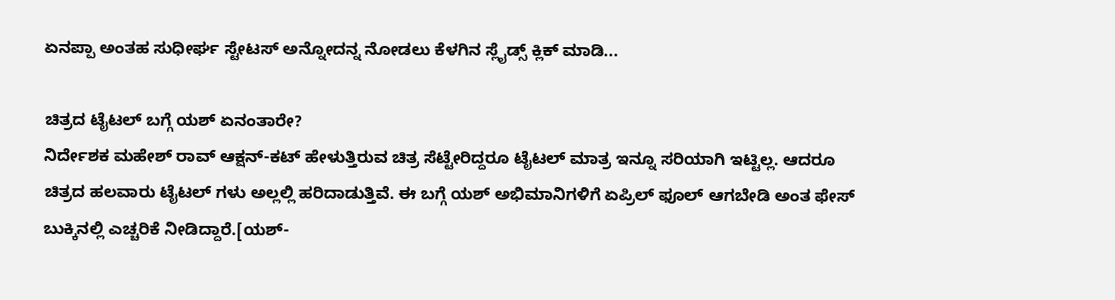ಏನಪ್ಪಾ ಅಂತಹ ಸುಧೀರ್ಘ ಸ್ಟೇಟಸ್ ಅನ್ನೋದನ್ನ ನೋಡಲು ಕೆಳಗಿನ ಸ್ಲೈಡ್ಸ್ ಕ್ಲಿಕ್ ಮಾಡಿ...

ಚಿತ್ರದ ಟೈಟಲ್ ಬಗ್ಗೆ ಯಶ್ ಏನಂತಾರೇ?
ನಿರ್ದೇಶಕ ಮಹೇಶ್ ರಾವ್ ಆಕ್ಷನ್-ಕಟ್ ಹೇಳುತ್ತಿರುವ ಚಿತ್ರ ಸೆಟ್ಟೇರಿದ್ದರೂ ಟೈಟಲ್ ಮಾತ್ರ ಇನ್ನೂ ಸರಿಯಾಗಿ ಇಟ್ಟಿಲ್ಲ. ಆದರೂ ಚಿತ್ರದ ಹಲವಾರು ಟೈಟಲ್ ಗಳು ಅಲ್ಲಲ್ಲಿ ಹರಿದಾಡುತ್ತಿವೆ. ಈ ಬಗ್ಗೆ ಯಶ್ ಅಭಿಮಾನಿಗಳಿಗೆ ಏಪ್ರಿಲ್ ಫೂಲ್ ಆಗಬೇಡಿ ಅಂತ ಫೇಸ್ ಬುಕ್ಕಿನಲ್ಲಿ ಎಚ್ಚರಿಕೆ ನೀಡಿದ್ದಾರೆ.[ಯಶ್-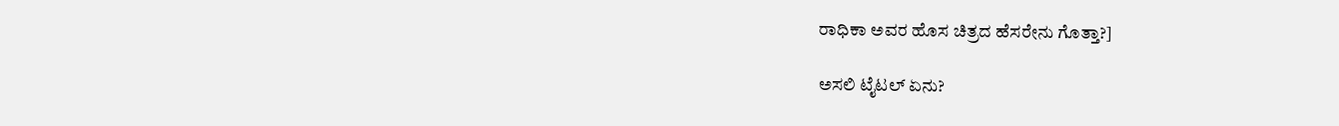ರಾಧಿಕಾ ಅವರ ಹೊಸ ಚಿತ್ರದ ಹೆಸರೇನು ಗೊತ್ತಾ?]

ಅಸಲಿ ಟೈಟಲ್ ಏನು?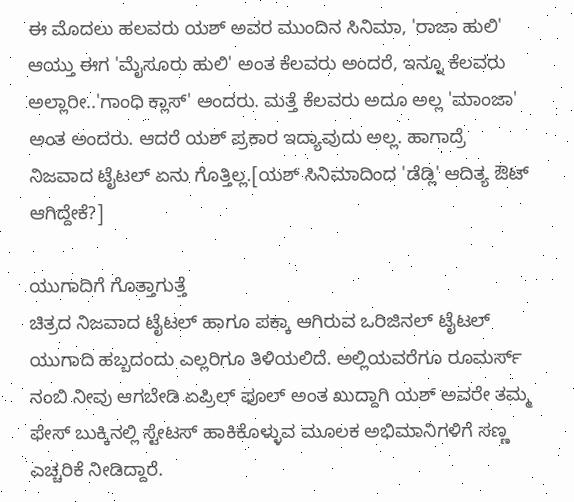ಈ ಮೊದಲು ಹಲವರು ಯಶ್ ಅವರ ಮುಂದಿನ ಸಿನಿಮಾ, 'ರಾಜಾ ಹುಲಿ' ಆಯ್ತು ಈಗ 'ಮೈಸೂರು ಹುಲಿ' ಅಂತ ಕೆಲವರು ಅಂದರೆ, ಇನ್ನೂ ಕೆಲವರು ಅಲ್ಲಾರೀ..'ಗಾಂಧಿ ಕ್ಲಾಸ್' ಅಂದರು. ಮತ್ತೆ ಕೆಲವರು ಅದೂ ಅಲ್ಲ 'ಮಾಂಜಾ' ಅಂತ ಅಂದರು. ಆದರೆ ಯಶ್ ಪ್ರಕಾರ ಇದ್ಯಾವುದು ಅಲ್ಲ. ಹಾಗಾದ್ರೆ ನಿಜವಾದ ಟೈಟಲ್ ಏನು ಗೊತ್ತಿಲ್ಲ.[ಯಶ್ ಸಿನಿಮಾದಿಂದ 'ಡೆಡ್ಲಿ' ಆದಿತ್ಯ ಔಟ್ ಆಗಿದ್ದೇಕೆ?]

ಯುಗಾದಿಗೆ ಗೊತ್ತಾಗುತ್ತೆ
ಚಿತ್ರದ ನಿಜವಾದ ಟೈಟಲ್ ಹಾಗೂ ಪಕ್ಕಾ ಆಗಿರುವ ಒರಿಜಿನಲ್ ಟೈಟಲ್ ಯುಗಾದಿ ಹಬ್ಬದಂದು ಎಲ್ಲರಿಗೂ ತಿಳಿಯಲಿದೆ. ಅಲ್ಲಿಯವರೆಗೂ ರೂಮರ್ಸ್ ನಂಬಿ ನೀವು ಆಗಬೇಡಿ ಏಪ್ರಿಲ್ ಫೂಲ್ ಅಂತ ಖುದ್ದಾಗಿ ಯಶ್ ಅವರೇ ತಮ್ಮ ಫೇಸ್ ಬುಕ್ಕಿನಲ್ಲಿ ಸ್ಟೇಟಸ್ ಹಾಕಿಕೊಳ್ಳುವ ಮೂಲಕ ಅಭಿಮಾನಿಗಳಿಗೆ ಸಣ್ಣ ಎಚ್ಚರಿಕೆ ನೀಡಿದ್ದಾರೆ.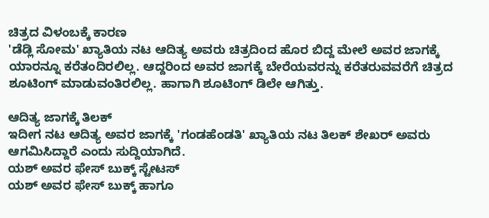ಚಿತ್ರದ ವಿಳಂಬಕ್ಕೆ ಕಾರಣ
'ಡೆಡ್ಲಿ ಸೋಮ' ಖ್ಯಾತಿಯ ನಟ ಆದಿತ್ಯ ಅವರು ಚಿತ್ರದಿಂದ ಹೊರ ಬಿದ್ದ ಮೇಲೆ ಅವರ ಜಾಗಕ್ಕೆ ಯಾರನ್ನೂ ಕರೆತಂದಿರಲಿಲ್ಲ. ಆದ್ದರಿಂದ ಅವರ ಜಾಗಕ್ಕೆ ಬೇರೆಯವರನ್ನು ಕರೆತರುವವರೆಗೆ ಚಿತ್ರದ ಶೂಟಿಂಗ್ ಮಾಡುವಂತಿರಲಿಲ್ಲ. ಹಾಗಾಗಿ ಶೂಟಿಂಗ್ ಡಿಲೇ ಆಗಿತ್ತು.

ಆದಿತ್ಯ ಜಾಗಕ್ಕೆ ತಿಲಕ್
ಇದೀಗ ನಟ ಆದಿತ್ಯ ಅವರ ಜಾಗಕ್ಕೆ 'ಗಂಡಹೆಂಡತಿ' ಖ್ಯಾತಿಯ ನಟ ತಿಲಕ್ ಶೇಖರ್ ಅವರು ಆಗಮಿಸಿದ್ದಾರೆ ಎಂದು ಸುದ್ದಿಯಾಗಿದೆ.
ಯಶ್ ಅವರ ಫೇಸ್ ಬುಕ್ಕ್ ಸ್ಟೇಟಸ್
ಯಶ್ ಅವರ ಫೇಸ್ ಬುಕ್ಕ್ ಹಾಗೂ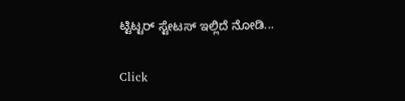ಟ್ಟಿಟ್ಟರ್ ಸ್ಟೇಟಸ್ ಇಲ್ಲಿದೆ ನೋಡಿ...


Click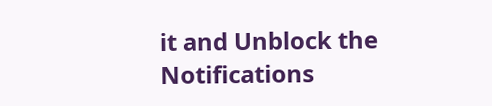it and Unblock the Notifications